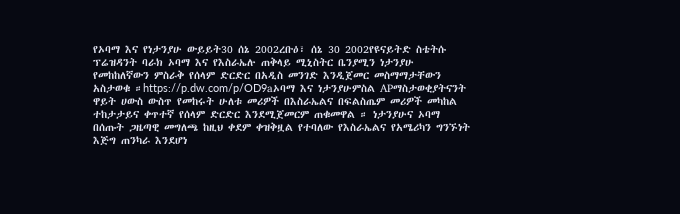የኦባማ እና የነታንያሁ ውይይት30 ሰኔ 2002ረቡዕ፣ ሰኔ 30 2002የዩናይትድ ስቴትሱ ፕሬዝዳንት ባራክ ኦባማ እና የእስራኤሉ ጠቅላይ ሚኒስትር ቤንያሚን ነታንያሁ የመከከለኛውን ምስራቅ የሰላም ድርድር በአዲስ መንገድ እንዲጀመር መስማማታቸውን አስታወቁ ።https://p.dw.com/p/OD9aኦባማ እና ነታንያሁምስል APማስታወቂያትናንት ዋይት ሀውስ ውስጥ የመከሩት ሁለቱ መሪዎች በእስራኤልና በፍልስጤም መሪዎች መካከል ተከታታይና ቀጥተኛ የሰላም ድርድር እንደሚጀመርም ጠቁመዋል ። ነታንያሁና ኦባማ በሰጡት ጋዜጣዊ መግለጫ ከዚህ ቀደም ቀዝቅዟል የተባለው የእስራኤልና የአሜሪካን ግንኙነት እጅግ ጠንካራ እንደሆነ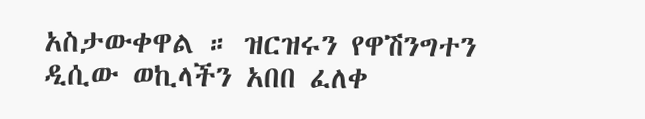አስታውቀዋል ። ዝርዝሩን የዋሽንግተን ዲሲው ወኪላችን አበበ ፈለቀ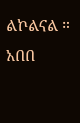ልኮልናል ። አበበ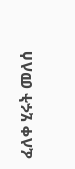ፈለቀ ሂሩት መለሰ